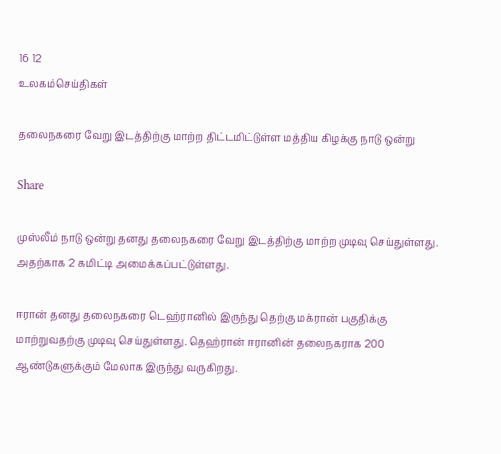16 12
உலகம்செய்திகள்

தலைநகரை வேறு இடத்திற்கு மாற்ற திட்டமிட்டுள்ள மத்திய கிழக்கு நாடு ஒன்று

Share

முஸ்லீம் நாடு ஒன்று தனது தலைநகரை வேறு இடத்திற்கு மாற்ற முடிவு செய்துள்ளது. அதற்காக 2 கமிட்டி அமைக்கப்பட்டுள்ளது.

ஈரான் தனது தலைநகரை டெஹ்ரானில் இருந்து தெற்கு மக்ரான் பகுதிக்கு மாற்றுவதற்கு முடிவு செய்துள்ளது. தெஹ்ரான் ஈரானின் தலைநகராக 200 ஆண்டுகளுக்கும் மேலாக இருந்து வருகிறது.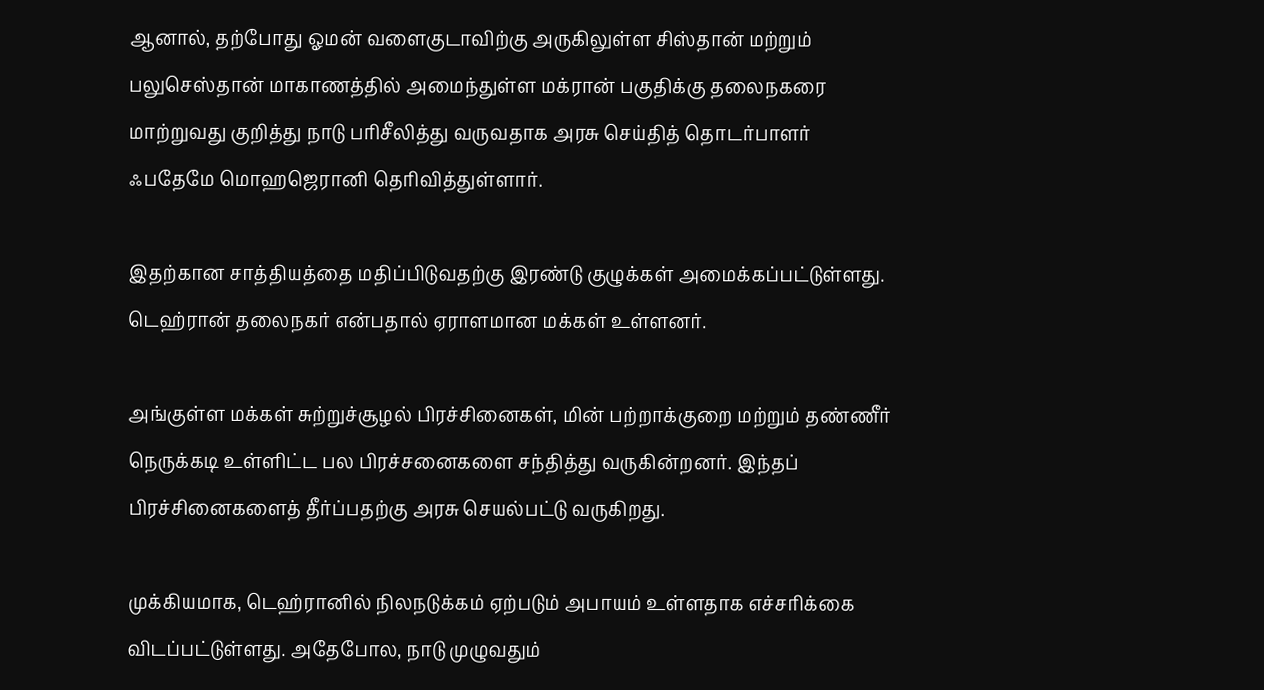ஆனால், தற்போது ஓமன் வளைகுடாவிற்கு அருகிலுள்ள சிஸ்தான் மற்றும் பலுசெஸ்தான் மாகாணத்தில் அமைந்துள்ள மக்ரான் பகுதிக்கு தலைநகரை மாற்றுவது குறித்து நாடு பரிசீலித்து வருவதாக அரசு செய்தித் தொடர்பாளர் ஃபதேமே மொஹஜெரானி தெரிவித்துள்ளார்.

இதற்கான சாத்தியத்தை மதிப்பிடுவதற்கு இரண்டு குழுக்கள் அமைக்கப்பட்டுள்ளது. டெஹ்ரான் தலைநகர் என்பதால் ஏராளமான மக்கள் உள்ளனர்.

அங்குள்ள மக்கள் சுற்றுச்சூழல் பிரச்சினைகள், மின் பற்றாக்குறை மற்றும் தண்ணீர் நெருக்கடி உள்ளிட்ட பல பிரச்சனைகளை சந்தித்து வருகின்றனர். இந்தப் பிரச்சினைகளைத் தீர்ப்பதற்கு அரசு செயல்பட்டு வருகிறது.

முக்கியமாக, டெஹ்ரானில் நிலநடுக்கம் ஏற்படும் அபாயம் உள்ளதாக எச்சரிக்கை விடப்பட்டுள்ளது. அதேபோல, நாடு முழுவதும்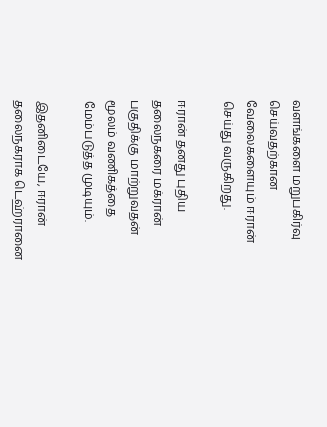வளங்களை மறுபகிர்வு செய்வதற்கான வேலைகளையும் ஈரான் செய்து வருகிறது.

ஈரான் தனது புதிய தலைநகரை மக்ரான் பகுதிக்கு மாற்றுவதன் மூலம் வணிகத்தை மேம்படுத்த முடியும்.

இதனிடையே, ஈரான் தலைநகராக டெஹ்ரானை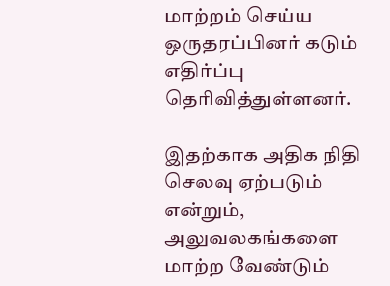மாற்றம் செய்ய ஒருதரப்பினர் கடும் எதிர்ப்பு தெரிவித்துள்ளனர்.

இதற்காக அதிக நிதி செலவு ஏற்படும் என்றும், அலுவலகங்களை மாற்ற வேண்டும்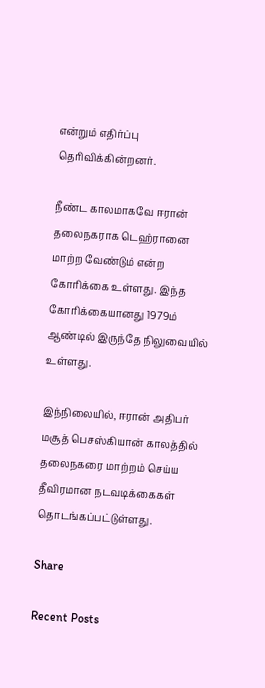என்றும் எதிர்ப்பு தெரிவிக்கின்றனர்.

நீண்ட காலமாகவே ஈரான் தலைநகராக டெஹ்ரானை மாற்ற வேண்டும் என்ற கோரிக்கை உள்ளது. இந்த கோரிக்கையானது 1979ம் ஆண்டில் இருந்தே நிலுவையில் உள்ளது.

இந்நிலையில், ஈரான் அதிபர் மசூத் பெசஸ்கியான் காலத்தில் தலைநகரை மாற்றம் செய்ய தீவிரமான நடவடிக்கைகள் தொடங்கப்பட்டுள்ளது.

Share

Recent Posts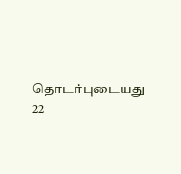தொடர்புடையது
22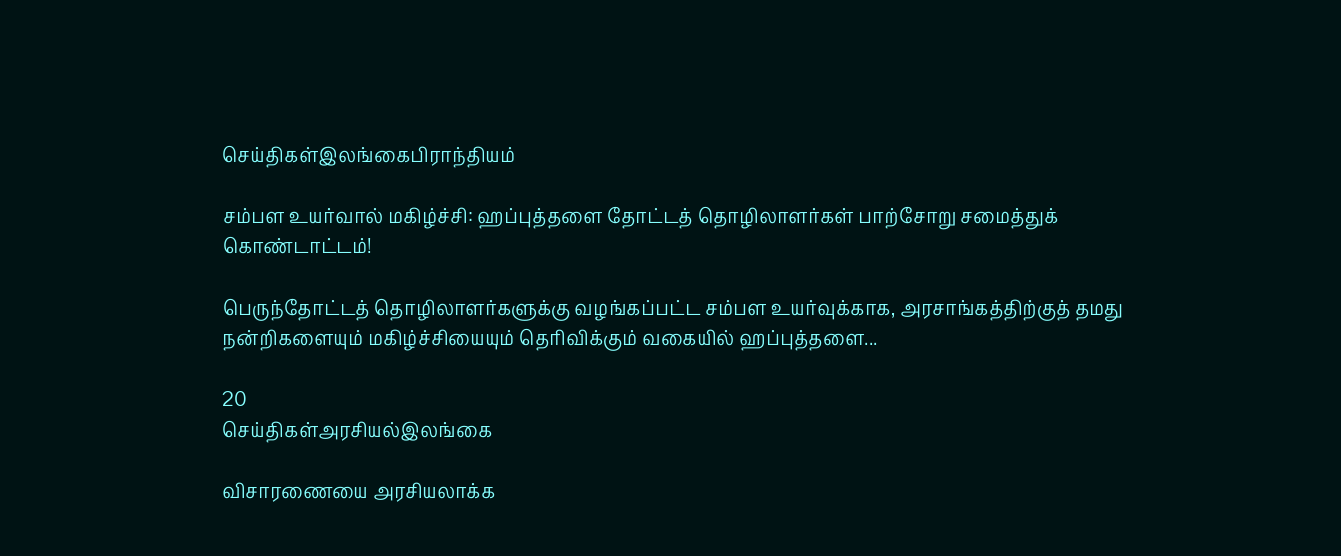செய்திகள்இலங்கைபிராந்தியம்

சம்பள உயர்வால் மகிழ்ச்சி: ஹப்புத்தளை தோட்டத் தொழிலாளர்கள் பாற்சோறு சமைத்துக் கொண்டாட்டம்!

பெருந்தோட்டத் தொழிலாளர்களுக்கு வழங்கப்பட்ட சம்பள உயர்வுக்காக, அரசாங்கத்திற்குத் தமது நன்றிகளையும் மகிழ்ச்சியையும் தெரிவிக்கும் வகையில் ஹப்புத்தளை...

20
செய்திகள்அரசியல்இலங்கை

விசாரணையை அரசியலாக்க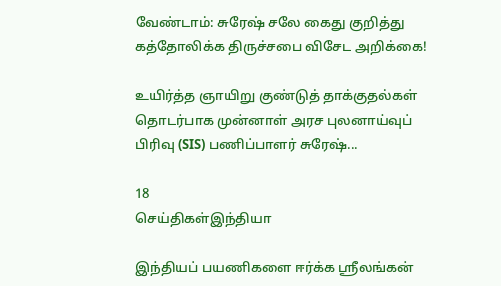வேண்டாம்: சுரேஷ் சலே கைது குறித்து கத்தோலிக்க திருச்சபை விசேட அறிக்கை!

உயிர்த்த ஞாயிறு குண்டுத் தாக்குதல்கள் தொடர்பாக முன்னாள் அரச புலனாய்வுப் பிரிவு (SIS) பணிப்பாளர் சுரேஷ்...

18
செய்திகள்இந்தியா

இந்தியப் பயணிகளை ஈர்க்க ஸ்ரீலங்கன்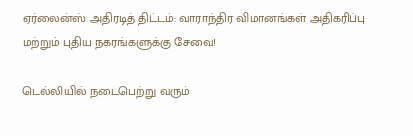ஏர்லைன்ஸ் அதிரடித் திட்டம்: வாராந்திர விமானங்கள் அதிகரிப்பு மற்றும் புதிய நகரங்களுக்கு சேவை!

டெல்லியில் நடைபெற்று வரும்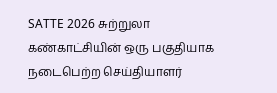SATTE 2026 சுற்றுலா கண்காட்சியின் ஒரு பகுதியாக நடைபெற்ற செய்தியாளர்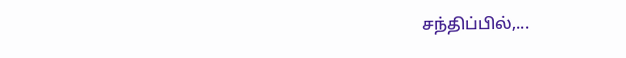சந்திப்பில்,...